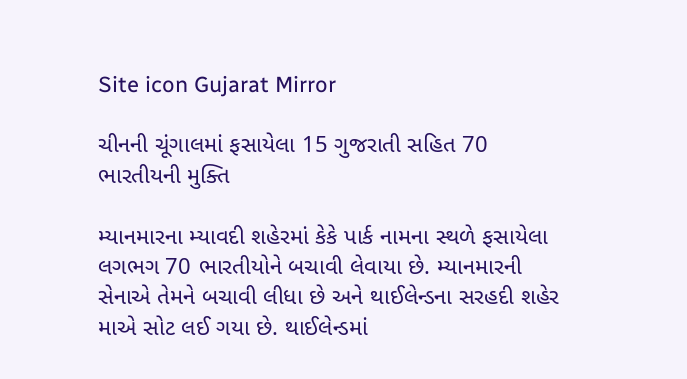Site icon Gujarat Mirror

ચીનની ચૂંગાલમાં ફસાયેલા 15 ગુજરાતી સહિત 70 ભારતીયની મુક્તિ

મ્યાનમારના મ્યાવદી શહેરમાં કેકે પાર્ક નામના સ્થળે ફસાયેલા લગભગ 70 ભારતીયોને બચાવી લેવાયા છે. મ્યાનમારની સેનાએ તેમને બચાવી લીધા છે અને થાઈલેન્ડના સરહદી શહેર માએ સોટ લઈ ગયા છે. થાઈલેન્ડમાં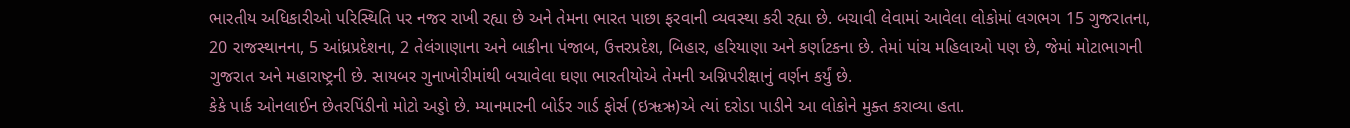ભારતીય અધિકારીઓ પરિસ્થિતિ પર નજર રાખી રહ્યા છે અને તેમના ભારત પાછા ફરવાની વ્યવસ્થા કરી રહ્યા છે. બચાવી લેવામાં આવેલા લોકોમાં લગભગ 15 ગુજરાતના, 20 રાજસ્થાનના, 5 આંધ્રપ્રદેશના, 2 તેલંગાણાના અને બાકીના પંજાબ, ઉત્તરપ્રદેશ, બિહાર, હરિયાણા અને કર્ણાટકના છે. તેમાં પાંચ મહિલાઓ પણ છે, જેમાં મોટાભાગની ગુજરાત અને મહારાષ્ટ્રની છે. સાયબર ગુનાખોરીમાંથી બચાવેલા ઘણા ભારતીયોએ તેમની અગ્નિપરીક્ષાનું વર્ણન કર્યું છે.
કેકે પાર્ક ઓનલાઈન છેતરપિંડીનો મોટો અડ્ડો છે. મ્યાનમારની બોર્ડર ગાર્ડ ફોર્સ (ઇૠઋ)એ ત્યાં દરોડા પાડીને આ લોકોને મુક્ત કરાવ્યા હતા.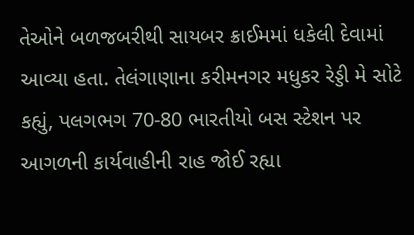તેઓને બળજબરીથી સાયબર ક્રાઈમમાં ધકેલી દેવામાં આવ્યા હતા. તેલંગાણાના કરીમનગર મધુકર રેડ્ડી મે સોટે કહ્યું, પલગભગ 70-80 ભારતીયો બસ સ્ટેશન પર આગળની કાર્યવાહીની રાહ જોઈ રહ્યા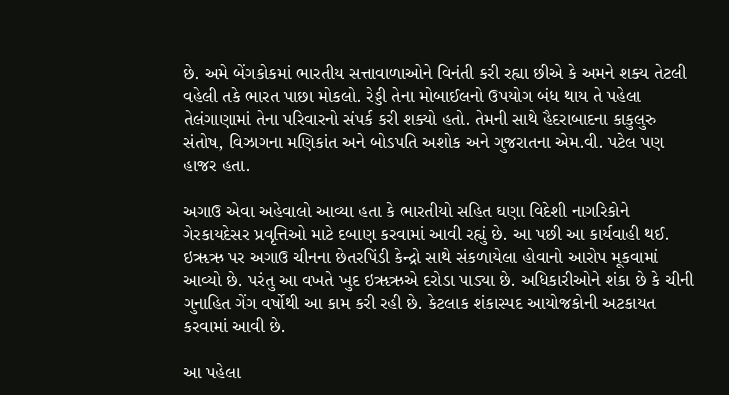છે. અમે બેંગકોકમાં ભારતીય સત્તાવાળાઓને વિનંતી કરી રહ્યા છીએ કે અમને શક્ય તેટલી વહેલી તકે ભારત પાછા મોકલો. રેડ્ડી તેના મોબાઈલનો ઉપયોગ બંધ થાય તે પહેલા તેલંગાણામાં તેના પરિવારનો સંપર્ક કરી શક્યો હતો. તેમની સાથે હૈદરાબાદના કાકુલુરુ સંતોષ, વિઝાગના મણિકાંત અને બોડપતિ અશોક અને ગુજરાતના એમ.વી. પટેલ પણ હાજર હતા.

અગાઉ એવા અહેવાલો આવ્યા હતા કે ભારતીયો સહિત ઘણા વિદેશી નાગરિકોને ગેરકાયદેસર પ્રવૃત્તિઓ માટે દબાણ કરવામાં આવી રહ્યું છે. આ પછી આ કાર્યવાહી થઈ. ઇૠઋ પર અગાઉ ચીનના છેતરપિંડી કેન્દ્રો સાથે સંકળાયેલા હોવાનો આરોપ મૂકવામાં આવ્યો છે. પરંતુ આ વખતે ખુદ ઇૠઋએ દરોડા પાડ્યા છે. અધિકારીઓને શંકા છે કે ચીની ગુનાહિત ગેંગ વર્ષોથી આ કામ કરી રહી છે. કેટલાક શંકાસ્પદ આયોજકોની અટકાયત કરવામાં આવી છે.

આ પહેલા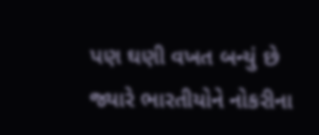પણ ઘણી વખત બન્યું છે જ્યારે ભારતીયોને નોકરીના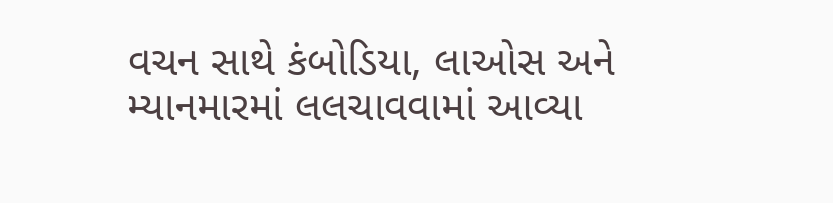વચન સાથે કંબોડિયા, લાઓસ અને મ્યાનમારમાં લલચાવવામાં આવ્યા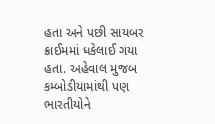હતા અને પછી સાયબર ક્રાઈમમાં ધકેલાઈ ગયા હતા. અહેવાલ મુજબ કમ્બોડીયામાંથી પણ ભારતીયોને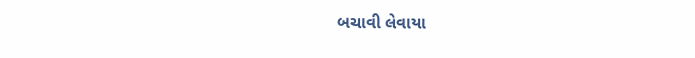બચાવી લેવાયા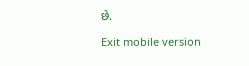છે.

Exit mobile version